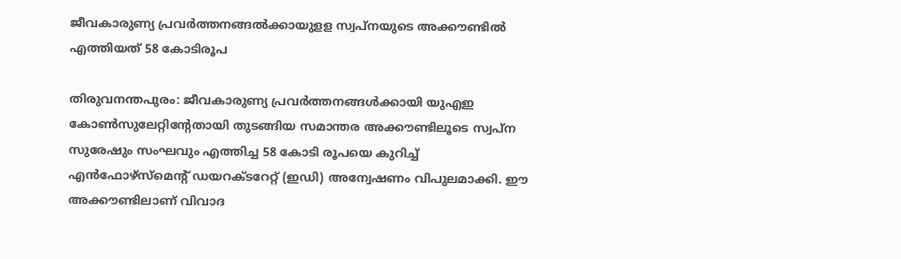ജീവകാരുണ്യ പ്രവര്‍ത്തനങ്ങല്‍ക്കായുളള സ്വപ്‌നയുടെ അക്കൗണ്ടില്‍ എത്തിയത് 58 കോടിരൂപ

തിരുവനന്തപുരം: ജീവകാരുണ്യ പ്രവർത്തനങ്ങൾക്കായി യുഎഇ കോൺസുലേറ്റിന്റേതായി തുടങ്ങിയ സമാന്തര അക്കൗണ്ടിലൂടെ സ്വപ്‌ന സുരേഷും സംഘവും എത്തിച്ച 58 കോടി രൂപയെ കുറിച്ച് എന്‍ഫോഴ്‌സ്‌മെന്‍റ് ഡയറക്ടറേറ്റ് (ഇഡി) അന്വേഷണം വിപുലമാക്കി. ഈ അക്കൗണ്ടിലാണ് വിവാദ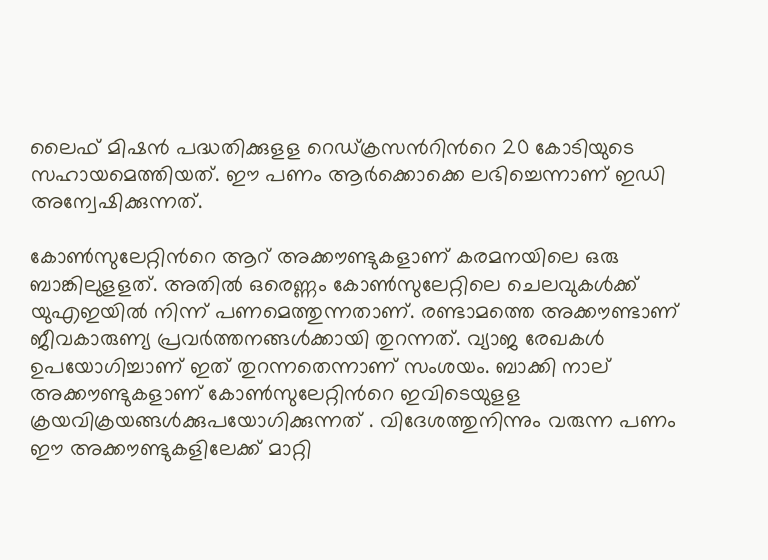ലൈഫ് മിഷന്‍ പദ്ധതിക്കുളള റെഡ്ക്രസന്‍റിന്‍റെ 20 കോടിയുടെ സഹായമെത്തിയത്. ഈ പണം ആര്‍ക്കൊക്കെ ലഭിച്ചെന്നാണ് ഇഡി അന്വേഷിക്കുന്നത്.

കോണ്‍സുലേറ്റിന്‍റെ ആറ് അക്കൗണ്ടുകളാണ് കരമനയിലെ ഒരു ബാങ്കിലുളളത്. അതില്‍ ഒരെണ്ണം കോണ്‍സുലേറ്റിലെ ചെലവുകള്‍ക്ക് യുഎഇയില്‍ നിന്ന് പണമെത്തുന്നതാണ്. രണ്ടാമത്തെ അക്കൗണ്ടാണ് ജീവകാരുണ്യ പ്രവര്‍ത്തനങ്ങള്‍ക്കായി തുറന്നത്. വ്യാജ രേഖകള്‍ ഉപയോഗിച്ചാണ് ഇത് തുറന്നതെന്നാണ് സംശയം. ബാക്കി നാല് അക്കൗണ്ടുകളാണ് കോണ്‍സുലേറ്റിന്‍റെ ഇവിടെയുളള ക്രയവിക്രയങ്ങള്‍ക്കുപയോഗിക്കുന്നത് . വിദേശത്തുനിന്നും വരുന്ന പണം ഈ അക്കൗണ്ടുകളിലേക്ക് മാറ്റി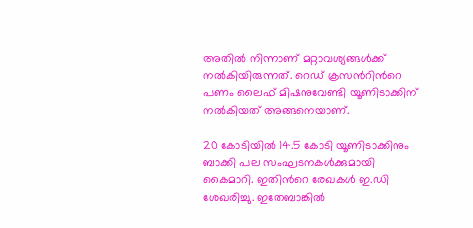അതില്‍ നിന്നാണ് മറ്റാവശ്യങ്ങള്‍ക്ക് നല്‍കിയിരുന്നത്. റെഡ് ക്രസന്‍റിന്‍റെ പണം ലൈഫ് മിഷനുവേണ്ടി യൂണിടാക്കിന് നല്‍കിയത് അങ്ങനെയാണ്.

20 കോടിയില്‍ 14.5 കോടി യൂണിടാക്കിനും ബാക്കി പല സംഘടനകള്‍ക്കുമായി കൈമാറി. ഇതിന്‍റെ രേഖകള്‍ ഇ.ഡി ശേഖരിച്ചു. ഇതേബാങ്കില്‍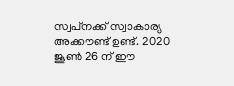സ്വപ്‌നക്ക് സ്വാകാര്യ അക്കൗണ്ട് ഉണ്ട്. 2020 ജൂണ്‍ 26 ന് ഈ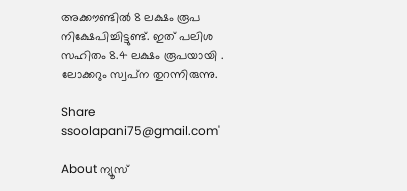അക്കൗണ്ടില്‍ 8 ലക്ഷം രൂപ നിക്ഷേപിച്ചിട്ടുണ്ട്. ഇത് പലിശ സഹിതം 8.4 ലക്ഷം രൂപയായി . ലോക്കറും സ്വപ്‌ന തുറന്നിരുന്നു.

Share
ssoolapani75@gmail.com'

About ന്യൂസ്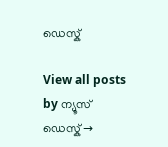ഡെസ്ക്

View all posts by ന്യൂസ് ഡെസ്ക് →